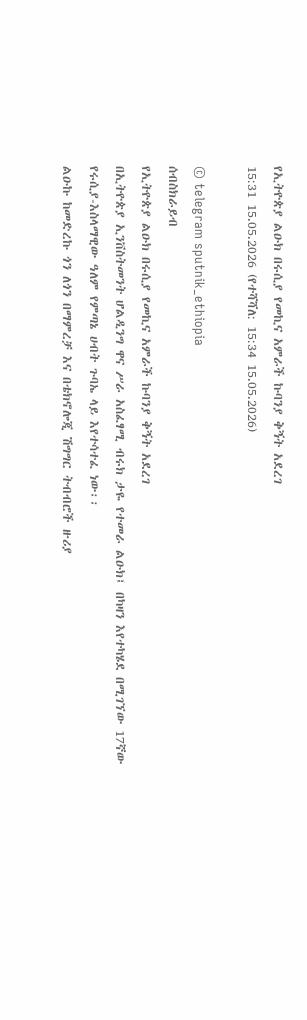የኢትዮጵያ ልዑክ በሩሲያ የመኪና አምራች ኩባንያ ቅኝት አደረገ
15:31 15.05.2026 (የተሻሻለ: 15:34 15.05.2026)

© telegram sputnik_ethiopia
ሰብስክራይብ
የኢትዮጵያ ልዑክ በሩሲያ የመኪና አምራች ኩባንያ ቅኝት አደረገ
በኢትዮጵያ ኢንቨስትመንት ሆልዲንግ ዋና ሥራ አስፈፃሚ ብሩክ ታዬ የተመራ ልዑክ፤ በካዛን እየተካሄደ በሚገኘው 17ኛው የሩሲያ-እስላማዊው ዓለም የምጣኔ ሀብት ጉባኤ ላይ እየተሳተፈ ነው፡፡
ልዑኩ ከመድረኩ ጎን ለጎን በማምረቻ እና በቴክኖሎጂ ሽግግር ትብብሮች ዙሪያ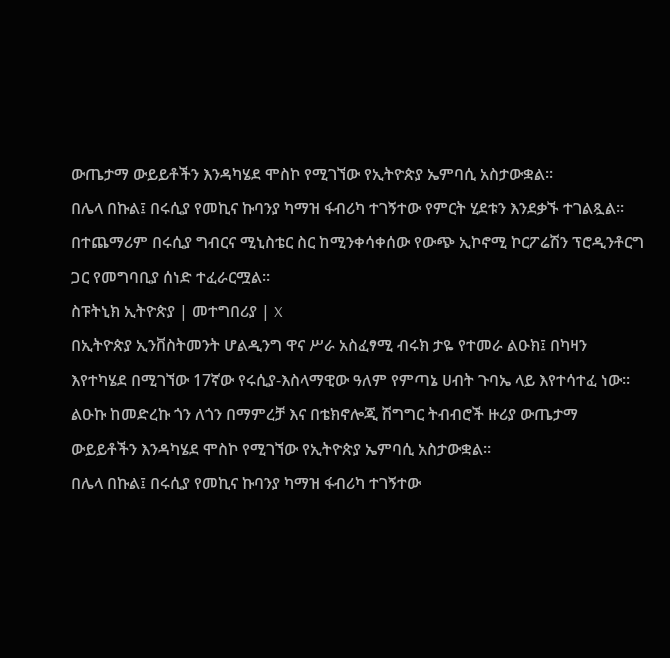ውጤታማ ውይይቶችን እንዳካሄደ ሞስኮ የሚገኘው የኢትዮጵያ ኤምባሲ አስታውቋል።
በሌላ በኩል፤ በሩሲያ የመኪና ኩባንያ ካማዝ ፋብሪካ ተገኝተው የምርት ሂደቱን እንደቃኙ ተገልጿል፡፡
በተጨማሪም በሩሲያ ግብርና ሚኒስቴር ስር ከሚንቀሳቀሰው የውጭ ኢኮኖሚ ኮርፖሬሽን ፕሮዲንቶርግ ጋር የመግባቢያ ሰነድ ተፈራርሟል፡፡
ስፑትኒክ ኢትዮጵያ | መተግበሪያ | X
በኢትዮጵያ ኢንቨስትመንት ሆልዲንግ ዋና ሥራ አስፈፃሚ ብሩክ ታዬ የተመራ ልዑክ፤ በካዛን እየተካሄደ በሚገኘው 17ኛው የሩሲያ-እስላማዊው ዓለም የምጣኔ ሀብት ጉባኤ ላይ እየተሳተፈ ነው፡፡
ልዑኩ ከመድረኩ ጎን ለጎን በማምረቻ እና በቴክኖሎጂ ሽግግር ትብብሮች ዙሪያ ውጤታማ ውይይቶችን እንዳካሄደ ሞስኮ የሚገኘው የኢትዮጵያ ኤምባሲ አስታውቋል።
በሌላ በኩል፤ በሩሲያ የመኪና ኩባንያ ካማዝ ፋብሪካ ተገኝተው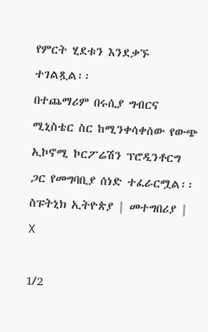የምርት ሂደቱን እንደቃኙ ተገልጿል፡፡
በተጨማሪም በሩሲያ ግብርና ሚኒስቴር ስር ከሚንቀሳቀሰው የውጭ ኢኮኖሚ ኮርፖሬሽን ፕሮዲንቶርግ ጋር የመግባቢያ ሰነድ ተፈራርሟል፡፡
ስፑትኒክ ኢትዮጵያ | መተግበሪያ | X

1/2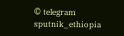© telegram sputnik_ethiopia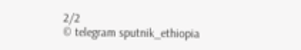2/2
© telegram sputnik_ethiopia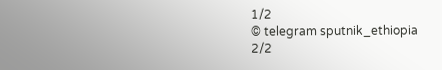1/2
© telegram sputnik_ethiopia
2/2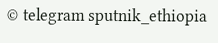© telegram sputnik_ethiopia